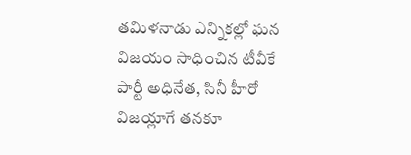తమిళనాడు ఎన్నికల్లో ఘన విజయం సాధించిన టీవీకే పార్టీ అధినేత, సినీ హీరో విజయ్లాగే తనకూ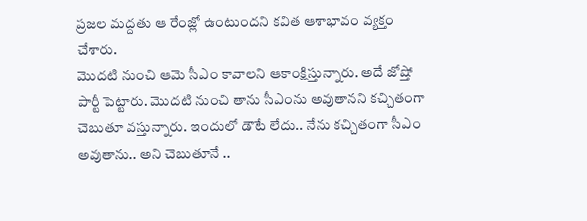ప్రజల మద్దతు ఆ రేంజ్లో ఉంటుందని కవిత ఆశాభావం వ్యక్తం చేశారు.
మొదటి నుంచి ఆమె సీఎం కావాలని ఆకాంక్షిస్తున్నారు. అదే జోష్తో పార్టీ పెట్టారు. మొదటి నుంచి తాను సీఎంను అవుతానని కచ్చితంగా చెబుతూ వస్తున్నారు. ఇందులో డౌటే లేదు.. నేను కచ్చితంగా సీఎం అవుతాను.. అని చెబుతూనే ..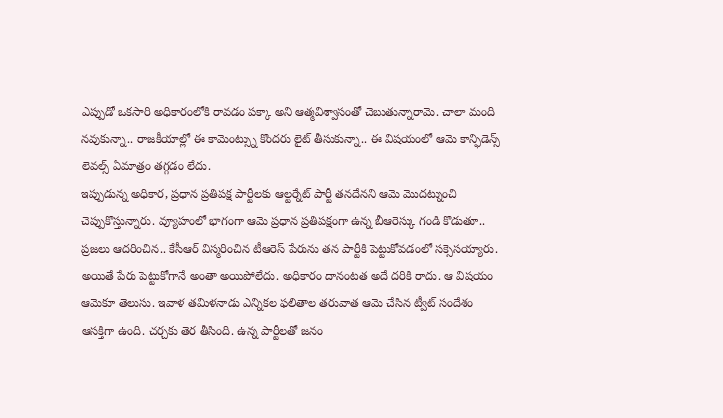ఎప్పుడో ఒకసారి అధికారంలోకి రావడం పక్కా అని ఆత్మవిశ్వాసంతో చెబుతున్నారామె. చాలా మంది నవుకున్నా.. రాజకీయాల్లో ఈ కామెంట్స్ను కొందరు లైట్ తీసుకున్నా.. ఈ విషయంలో ఆమె కాన్ఫిడెన్స్ లెవల్స్ ఏమాత్రం తగ్గడం లేదు.
ఇప్పుడున్న అధికార, ప్రధాన ప్రతిపక్ష పార్టీలకు ఆల్టర్నేట్ పార్టీ తనదేనని ఆమె మొదట్నుంచి చెప్పుకొస్తున్నారు. వ్యూహంలో భాగంగా ఆమె ప్రధాన ప్రతిపక్షంగా ఉన్న బీఆరెస్కు గండి కొడుతూ.. ప్రజలు ఆదరించిన.. కేసీఆర్ విస్మరించిన టీఆరెస్ పేరును తన పార్టీకి పెట్టుకోవడంలో సక్సెసయ్యారు. అయితే పేరు పెట్టుకోగానే అంతా అయిపోలేదు. అధికారం దానంటత అదే దరికి రాదు. ఆ విషయం ఆమెకూ తెలుసు. ఇవాళ తమిళనాడు ఎన్నికల ఫలితాల తరువాత ఆమె చేసిన ట్వీట్ సందేశం ఆసక్తిగా ఉంది. చర్చకు తెర తీసింది. ఉన్న పార్టీలతో జనం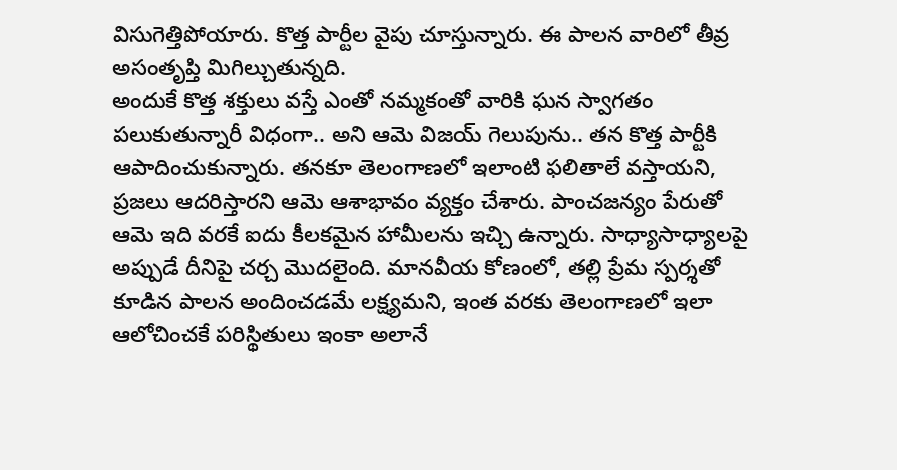విసుగెత్తిపోయారు. కొత్త పార్టీల వైపు చూస్తున్నారు. ఈ పాలన వారిలో తీవ్ర అసంతృప్తి మిగిల్చుతున్నది.
అందుకే కొత్త శక్తులు వస్తే ఎంతో నమ్మకంతో వారికి ఘన స్వాగతం పలుకుతున్నారీ విధంగా.. అని ఆమె విజయ్ గెలుపును.. తన కొత్త పార్టీకి ఆపాదించుకున్నారు. తనకూ తెలంగాణలో ఇలాంటి ఫలితాలే వస్తాయని, ప్రజలు ఆదరిస్తారని ఆమె ఆశాభావం వ్యక్తం చేశారు. పాంచజన్యం పేరుతో ఆమె ఇది వరకే ఐదు కీలకమైన హామీలను ఇచ్చి ఉన్నారు. సాధ్యాసాధ్యాలపై అప్పుడే దీనిపై చర్చ మొదలైంది. మానవీయ కోణంలో, తల్లి ప్రేమ స్పర్శతో కూడిన పాలన అందించడమే లక్ష్యమని, ఇంత వరకు తెలంగాణలో ఇలా ఆలోచించకే పరిస్థితులు ఇంకా అలానే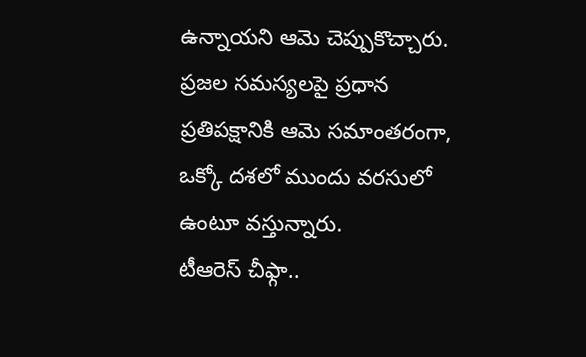ఉన్నాయని ఆమె చెప్పుకొచ్చారు. ప్రజల సమస్యలపై ప్రధాన ప్రతిపక్షానికి ఆమె సమాంతరంగా, ఒక్కో దశలో ముందు వరసులో ఉంటూ వస్తున్నారు.
టీఆరెస్ చీఫ్గా..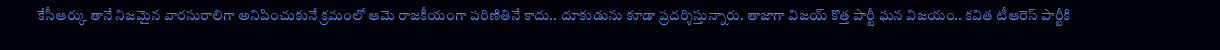కేసీఆర్కు తానే నిజమైన వారసురాలిగా అనిపించుకునే క్రమంలో ఆమె రాజకీయంగా పరిణితినే కాదు.. దూకుడును కూడా ప్రదర్శిస్తున్నారు. తాజాగా విజయ్ కొత్త పార్టీ ఘన విజయం.. కవిత టీఆరెస్ పార్టీకి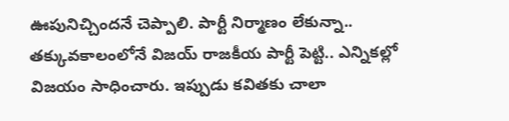ఊపునిచ్చిందనే చెప్పాలి. పార్టీ నిర్మాణం లేకున్నా.. తక్కువకాలంలోనే విజయ్ రాజకీయ పార్టీ పెట్టి.. ఎన్నికల్లో విజయం సాధించారు. ఇప్పుడు కవితకు చాలా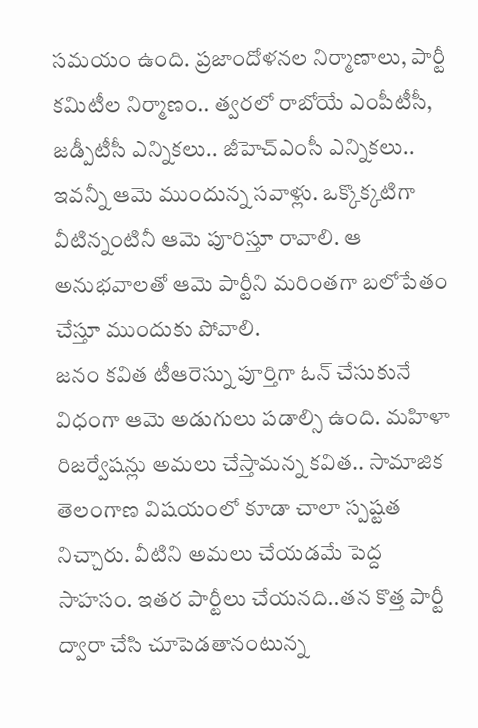సమయం ఉంది. ప్రజాందోళనల నిర్మాణాలు, పార్టీ కమిటీల నిర్మాణం.. త్వరలో రాబోయే ఎంపీటీసీ, జడ్పీటీసీ ఎన్నికలు.. జీహెచ్ఎంసీ ఎన్నికలు.. ఇవన్నీ ఆమె ముందున్న సవాళ్లు. ఒక్కొక్కటిగా వీటిన్నంటినీ ఆమె పూరిస్తూ రావాలి. ఆ అనుభవాలతో ఆమె పార్టీని మరింతగా బలోపేతం చేస్తూ ముందుకు పోవాలి.
జనం కవిత టీఆరెస్ను పూర్తిగా ఓన్ చేసుకునే విధంగా ఆమె అడుగులు పడాల్సి ఉంది. మహిళా రిజర్వేషన్లు అమలు చేస్తామన్న కవిత.. సామాజిక తెలంగాణ విషయంలో కూడా చాలా స్పష్టత నిచ్చారు. వీటిని అమలు చేయడమే పెద్ద సాహసం. ఇతర పార్టీలు చేయనది..తన కొత్త పార్టీ ద్వారా చేసి చూపెడతానంటున్న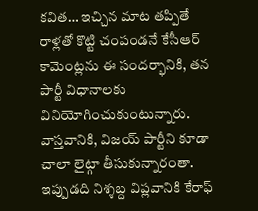కవిత… ఇచ్చిన మాట తప్పితే రాళ్లతో కొట్టి చంపండనే కేసీఆర్ కామెంట్లను ఈ సందర్భానికి, తన పార్టీ విధానాలకు వినియోగించుకుంటున్నారు. వాస్తవానికి, విజయ్ పార్టీని కూడా చాలా లైట్గా తీసుకున్నారంతా. ఇప్పుడది నిశ్శబ్ద విప్లవానికి కేరాఫ్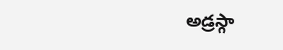అడ్రస్గా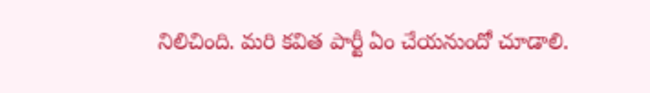నిలిచింది. మరి కవిత పార్టీ ఏం చేయనుందో చూడాలి.